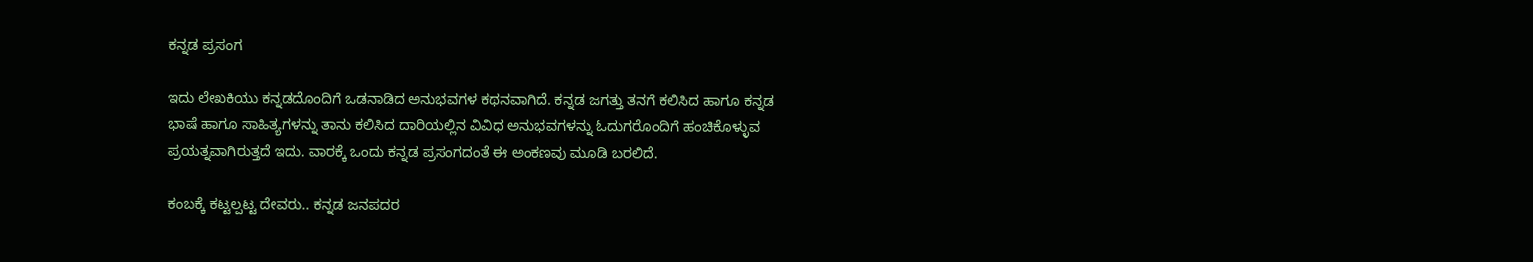ಕನ್ನಡ ಪ್ರಸಂಗ

ಇದು ಲೇಖಕಿಯು ಕನ್ನಡದೊಂದಿಗೆ ಒಡನಾಡಿದ ಅನುಭವಗಳ ಕಥನವಾಗಿದೆ. ಕನ್ನಡ ಜಗತ್ತು ತನಗೆ ಕಲಿಸಿದ ಹಾಗೂ ಕನ್ನಡ ಭಾಷೆ ಹಾಗೂ ಸಾಹಿತ್ಯಗಳನ್ನು ತಾನು ಕಲಿಸಿದ ದಾರಿಯಲ್ಲಿನ ವಿವಿಧ ಅನುಭವಗಳನ್ನು ಓದುಗರೊಂದಿಗೆ ಹಂಚಿಕೊಳ್ಳುವ ಪ್ರಯತ್ನವಾಗಿರುತ್ತದೆ ಇದು. ವಾರಕ್ಕೆ ಒಂದು ಕನ್ನಡ ಪ್ರಸಂಗದಂತೆ ಈ ಅಂಕಣವು ಮೂಡಿ ಬರಲಿದೆ.

ಕಂಬಕ್ಕೆ ಕಟ್ಟಲ್ಪಟ್ಟ ದೇವರು.. ಕನ್ನಡ ಜನಪದರ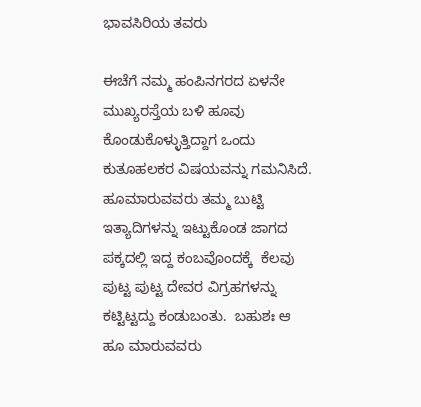ಭಾವಸಿರಿಯ ತವರು

ಈಚೆಗೆ ನಮ್ಮ ಹಂಪಿನಗರದ ಏಳನೇ ಮುಖ್ಯರಸ್ತೆಯ ಬಳಿ ಹೂವು ಕೊಂಡುಕೊಳ್ಳುತ್ತಿದ್ದಾಗ ಒಂದು ಕುತೂಹಲಕರ ವಿಷಯವನ್ನು ಗಮನಿಸಿದೆ. ಹೂಮಾರುವವರು ತಮ್ಮ ಬುಟ್ಟಿ ಇತ್ಯಾದಿಗಳನ್ನು ಇಟ್ಟುಕೊಂಡ ಜಾಗದ ಪಕ್ಕದಲ್ಲಿ ಇದ್ದ ಕಂಬವೊಂದಕ್ಕೆ  ಕೆಲವು ಪುಟ್ಟ ಪುಟ್ಟ ದೇವರ ವಿಗ್ರಹಗಳನ್ನು  ಕಟ್ಟಿಟ್ಟದ್ದು ಕಂಡುಬಂತು.  ಬಹುಶಃ ಆ ಹೂ ಮಾರುವವರು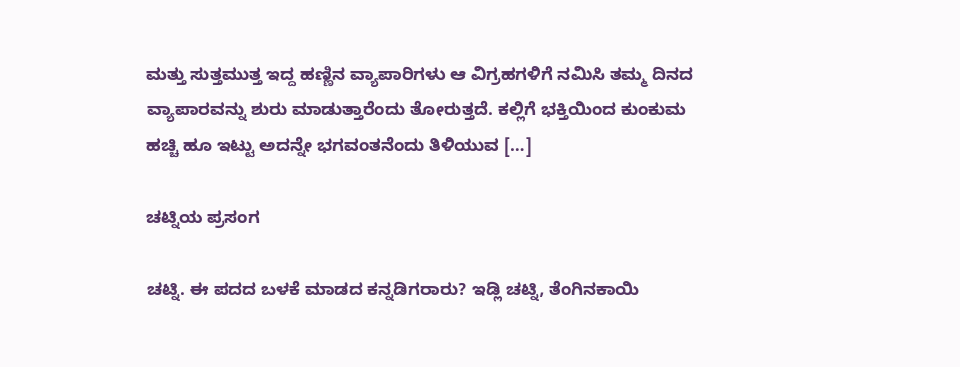ಮತ್ತು ಸುತ್ತಮುತ್ತ ಇದ್ದ ಹಣ್ಣಿನ ವ್ಯಾಪಾರಿಗಳು ಆ ವಿಗ್ರಹಗಳಿಗೆ ನಮಿಸಿ ತಮ್ಮ ದಿನದ ವ್ಯಾಪಾರವನ್ನು ಶುರು ಮಾಡುತ್ತಾರೆಂದು ತೋರುತ್ತದೆ. ಕಲ್ಲಿಗೆ ಭಕ್ತಿಯಿಂದ ಕುಂಕುಮ ಹಚ್ಚಿ ಹೂ ಇಟ್ಟು ಅದನ್ನೇ ಭಗವಂತನೆಂದು ತಿಳಿಯುವ […]

ಚಟ್ನಿಯ ಪ್ರಸಂಗ

ಚಟ್ನಿ. ಈ ಪದದ ಬಳಕೆ ಮಾಡದ ಕನ್ನಡಿಗರಾರು? ಇಡ್ಲಿ ಚಟ್ನಿ, ತೆಂಗಿನಕಾಯಿ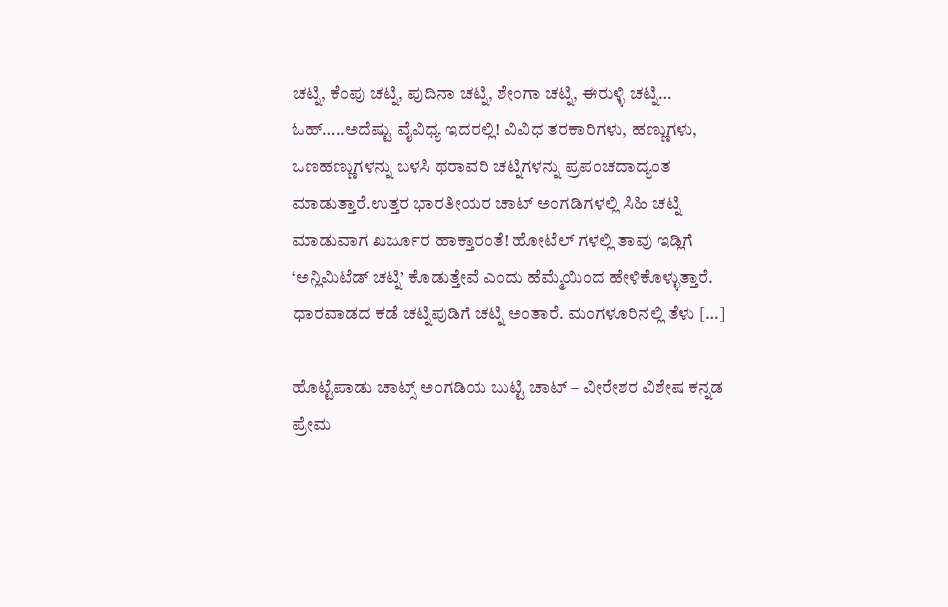ಚಟ್ನಿ, ಕೆಂಪು ಚಟ್ನಿ, ಪುದಿನಾ ಚಟ್ನಿ, ಶೇಂಗಾ ಚಟ್ನಿ, ಈರುಳ್ಳಿ ಚಟ್ನಿ… ಓಹ್…..ಅದೆಷ್ಟು ವೈವಿಧ್ಯ ಇದರಲ್ಲಿ! ವಿವಿಧ ತರಕಾರಿಗಳು, ಹಣ್ಣುಗಳು, ಒಣಹಣ್ಣುಗಳನ್ನು ಬಳಸಿ ಥರಾವರಿ ಚಟ್ನಿಗಳನ್ನು ಪ್ರಪಂಚದಾದ್ಯಂತ ಮಾಡುತ್ತಾರೆ.ಉತ್ತರ ಭಾರತೀಯ‌ರ ಚಾಟ್ ಅಂಗಡಿಗಳಲ್ಲಿ ಸಿಹಿ ಚಟ್ನಿ ಮಾಡುವಾಗ ಖರ್ಜೂರ ಹಾಕ್ತಾರಂತೆ! ಹೋಟೆಲ್ ಗಳಲ್ಲಿ ತಾವು ಇಡ್ಲಿಗೆ ‘ಅನ್ಲಿಮಿಟೆಡ್ ಚಟ್ನಿ’ ಕೊಡುತ್ತೇವೆ ಎಂದು ಹೆಮ್ಮೆಯಿಂದ ಹೇಳಿಕೊಳ್ಳುತ್ತಾರೆ. ಧಾರವಾಡದ ಕಡೆ ಚಟ್ನಿಪುಡಿಗೆ ಚಟ್ನಿ ಅಂತಾರೆ. ಮಂಗಳೂರಿನಲ್ಲಿ ತೆಳು […]

ಹೊಟ್ಟೆಪಾಡು ಚಾಟ್ಸ್ ಅಂಗಡಿಯ ಬುಟ್ಟಿ ಚಾಟ್ – ವೀರೇಶರ ವಿಶೇಷ ಕನ್ನಡ ಪ್ರೇಮ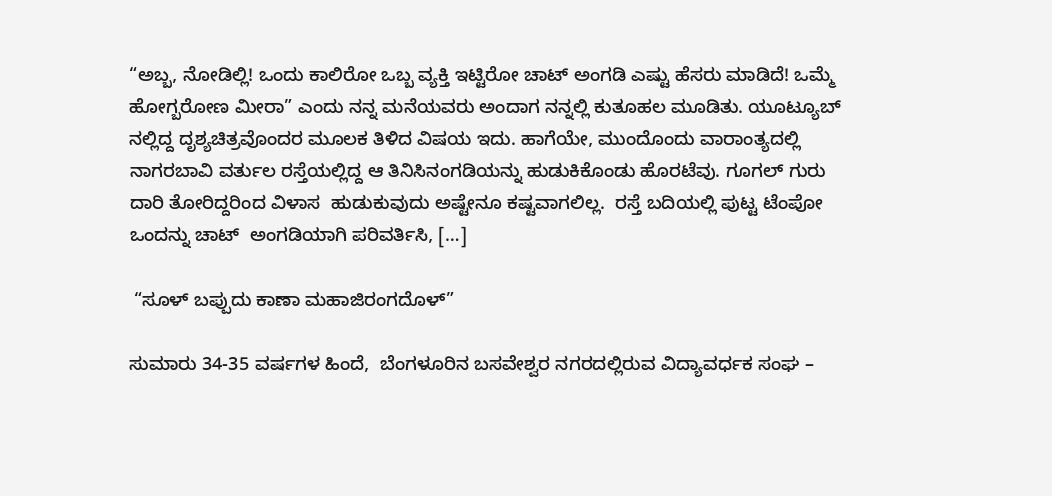“ಅಬ್ಬ, ನೋಡಿಲ್ಲಿ! ಒಂದು ಕಾಲಿರೋ ಒಬ್ಬ ವ್ಯಕ್ತಿ ಇಟ್ಟಿರೋ ಚಾಟ್ ಅಂಗಡಿ ಎಷ್ಟು ಹೆಸರು ಮಾಡಿದೆ! ಒಮ್ಮೆ ಹೋಗ್ಬರೋಣ ಮೀರಾ” ಎಂದು ನನ್ನ ಮನೆಯವರು ಅಂದಾಗ ನನ್ನಲ್ಲಿ ಕುತೂಹಲ ಮೂಡಿತು. ಯೂಟ್ಯೂಬ್ ನಲ್ಲಿದ್ದ ದೃಶ್ಯಚಿತ್ರವೊಂದರ ಮೂಲಕ ತಿಳಿದ ವಿಷಯ ಇದು‌. ಹಾಗೆಯೇ, ಮುಂದೊಂದು ವಾರಾಂತ್ಯದಲ್ಲಿ ನಾಗರಬಾವಿ ವರ್ತುಲ ರಸ್ತೆಯಲ್ಲಿದ್ದ ಆ ತಿನಿಸಿನಂಗಡಿಯನ್ನು ಹುಡುಕಿಕೊಂಡು ಹೊರಟೆವು. ಗೂಗಲ್ ಗುರು ದಾರಿ ತೋರಿದ್ದರಿಂದ ವಿಳಾಸ  ಹುಡುಕುವುದು ಅಷ್ಟೇನೂ ಕಷ್ಟವಾಗಲಿಲ್ಲ.  ರಸ್ತೆ ಬದಿಯಲ್ಲಿ ಪುಟ್ಟ ಟೆಂಪೋ ಒಂದನ್ನು ಚಾಟ್  ಅಂಗಡಿಯಾಗಿ ಪರಿವರ್ತಿಸಿ, […]

 “ಸೂಳ್ ಬಪ್ಪುದು ಕಾಣಾ ಮಹಾಜಿರಂಗದೊಳ್”

ಸುಮಾರು 34-35 ವರ್ಷಗಳ ಹಿಂದೆ,  ಬೆಂಗಳೂರಿನ ಬಸವೇಶ್ವರ ನಗರದಲ್ಲಿರುವ ವಿದ್ಯಾವರ್ಧಕ ಸಂಘ –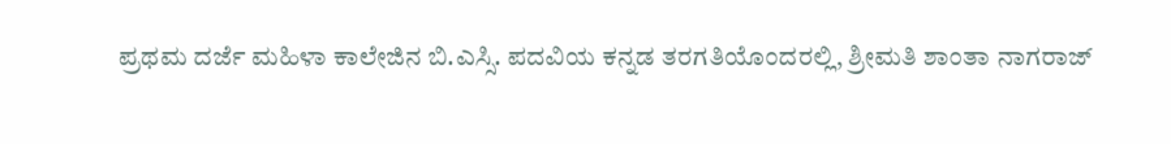ಪ್ರಥಮ ದರ್ಜೆ ಮಹಿಳಾ ಕಾಲೇಜಿನ ಬಿ.ಎಸ್ಸಿ. ಪದವಿಯ ಕನ್ನಡ ತರಗತಿಯೊಂದರಲ್ಲಿ, ಶ್ರೀಮತಿ ಶಾಂತಾ ನಾಗರಾಜ್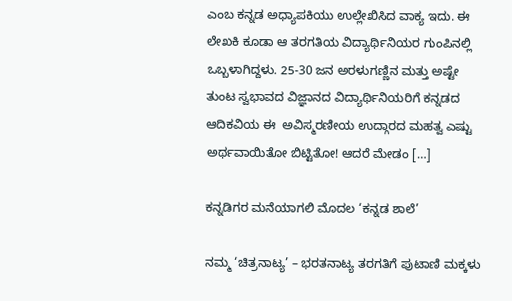ಎಂಬ ಕನ್ನಡ ಅಧ್ಯಾಪಕಿಯು ಉಲ್ಲೇಖಿಸಿದ ವಾಕ್ಯ ಇದು‌. ಈ ಲೇಖಕಿ‌ ಕೂಡಾ ಆ ತರಗತಿಯ ವಿದ್ಯಾರ್ಥಿನಿಯರ ಗುಂಪಿನಲ್ಲಿ ಒಬ್ಬಳಾಗಿದ್ದಳು. 25-30 ಜನ ಅರಳುಗಣ್ಣಿನ ಮತ್ತು ಅಷ್ಟೇ ತುಂಟ ಸ್ವಭಾವದ ವಿಜ್ಞಾನದ ವಿದ್ಯಾರ್ಥಿನಿಯರಿಗೆ ಕನ್ನಡದ ಆದಿಕವಿಯ ಈ  ಅವಿಸ್ಮರಣೀಯ ಉದ್ಗಾರದ ಮಹತ್ವ ಎಷ್ಟು ಅರ್ಥವಾಯಿತೋ ಬಿಟ್ಟಿತೋ! ಆದರೆ ಮೇಡಂ […]

ಕನ್ನಡಿಗರ ಮನೆಯಾಗಲಿ ಮೊದಲ ‘ಕನ್ನಡ ಶಾಲೆ’

ನಮ್ಮ ‘ಚಿತ್ರನಾಟ್ಯ’ – ಭರತನಾಟ್ಯ ತರಗತಿಗೆ ಪುಟಾಣಿ ಮಕ್ಕಳು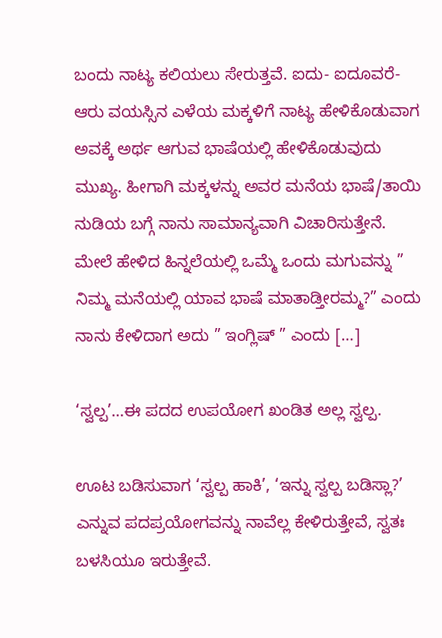ಬಂದು ನಾಟ್ಯ ಕಲಿಯಲು ಸೇರುತ್ತವೆ. ಐದು- ಐದೂವರೆ- ಆರು ವಯಸ್ಸಿನ ಎಳೆಯ ಮಕ್ಕಳಿಗೆ ನಾಟ್ಯ ಹೇಳಿಕೊಡುವಾಗ ಅವಕ್ಕೆ ಅರ್ಥ ಆಗುವ ಭಾಷೆಯಲ್ಲಿ ಹೇಳಿಕೊಡುವುದು ಮುಖ್ಯ‌. ಹೀಗಾಗಿ ಮಕ್ಕಳನ್ನು ಅವರ ಮನೆಯ ಭಾಷೆ/ತಾಯಿ ನುಡಿಯ ಬಗ್ಗೆ ನಾನು ಸಾಮಾನ್ಯವಾಗಿ ವಿಚಾರಿಸುತ್ತೇನೆ.  ಮೇಲೆ ಹೇಳಿದ ಹಿನ್ನಲೆಯಲ್ಲಿ ಒಮ್ಮೆ ಒಂದು ಮಗುವನ್ನು ” ನಿಮ್ಮ ಮನೆಯಲ್ಲಿ ಯಾವ ಭಾಷೆ ಮಾತಾಡ್ತೀರಮ್ಮ?” ಎಂದು ನಾನು ಕೇಳಿದಾಗ ಅದು ” ಇಂಗ್ಲಿಷ್ ” ಎಂದು […]

‘ಸ್ವಲ್ಪ’…ಈ ಪದದ ಉಪಯೋಗ ಖಂಡಿತ ಅಲ್ಲ‌ ಸ್ವಲ್ಪ.

ಊಟ ಬಡಿಸುವಾಗ ‘ಸ್ವಲ್ಪ ಹಾಕಿ’, ‘ಇನ್ನು ಸ್ವಲ್ಪ ಬಡಿಸ್ಲಾ?’ ಎನ್ನುವ ಪದಪ್ರಯೋಗವನ್ನು ನಾವೆಲ್ಲ ಕೇಳಿರುತ್ತೇವೆ, ಸ್ವತಃ ಬಳಸಿಯೂ ಇರುತ್ತೇವೆ.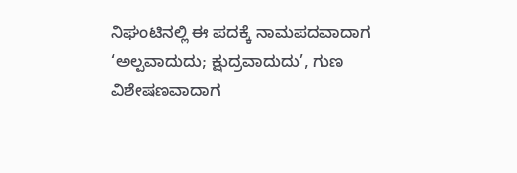ನಿಘಂಟಿನಲ್ಲಿ ಈ ಪದಕ್ಕೆ ನಾಮಪದವಾದಾಗ ‘ಅಲ್ಪವಾದುದು; ಕ್ಷುದ್ರವಾದುದು’, ಗುಣ ವಿಶೇಷಣವಾದಾಗ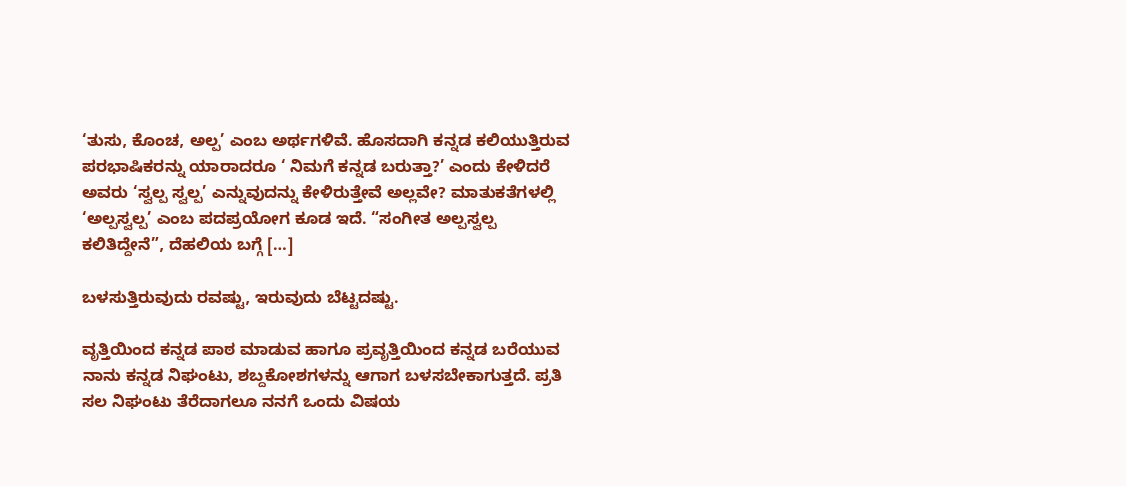‘ತುಸು, ಕೊಂಚ, ಅಲ್ಪ’ ಎಂಬ ಅರ್ಥಗಳಿವೆ. ಹೊಸದಾಗಿ ಕನ್ನಡ ಕಲಿಯುತ್ತಿರುವ  ಪರಭಾಷಿಕರನ್ನು ಯಾರಾದರೂ ‘ ನಿಮಗೆ ಕನ್ನಡ ಬರುತ್ತಾ?’ ಎಂದು ಕೇಳಿದರೆ ಅವರು ‘ಸ್ವಲ್ಪ ಸ್ವಲ್ಪ’ ಎನ್ನುವುದನ್ನು ಕೇಳಿರುತ್ತೇವೆ ಅಲ್ಲವೇ? ಮಾತುಕತೆಗಳಲ್ಲಿ ‘ಅಲ್ಪಸ್ವಲ್ಪ’ ಎಂಬ ಪದಪ್ರಯೋಗ ಕೂಡ ಇದೆ. “ಸಂಗೀತ ಅಲ್ಪಸ್ವಲ್ಪ ಕಲಿತಿದ್ದೇನೆ”, ದೆಹಲಿಯ ಬಗ್ಗೆ […]

ಬಳಸುತ್ತಿರುವುದು ರವಷ್ಟು, ಇರುವುದು ಬೆಟ್ಟದಷ್ಟು.

ವೃತ್ತಿಯಿಂದ ಕನ್ನಡ ಪಾಠ ಮಾಡುವ ಹಾಗೂ ಪ್ರವೃತ್ತಿಯಿಂದ ಕನ್ನಡ ಬರೆಯುವ ನಾನು ಕನ್ನಡ ನಿಘಂಟು, ಶಬ್ದಕೋಶಗಳನ್ನು ಆಗಾಗ ಬಳಸಬೇಕಾಗುತ್ತದೆ. ಪ್ರತಿ ಸಲ ನಿಘಂಟು ತೆರೆದಾಗಲೂ ನನಗೆ ಒಂದು ವಿಷಯ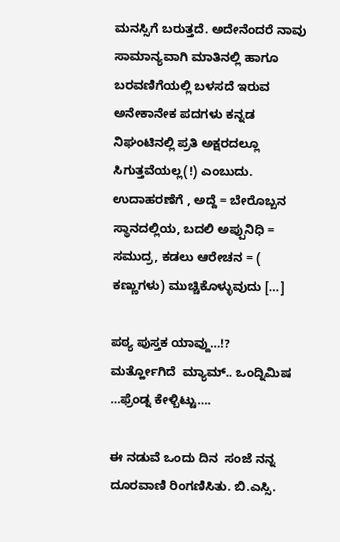ಮನಸ್ಸಿಗೆ ಬರುತ್ತದೆ. ಅದೇನೆಂದರೆ ನಾವು ಸಾಮಾನ್ಯವಾಗಿ ಮಾತಿನಲ್ಲಿ ಹಾಗೂ ಬರವಣಿಗೆಯಲ್ಲಿ ಬಳಸದೆ ಇರುವ ಅನೇಕಾನೇಕ ಪದಗಳು ಕನ್ನಡ ನಿಘಂಟಿನಲ್ಲಿ ಪ್ರತಿ ಅಕ್ಷರದಲ್ಲೂ ಸಿಗುತ್ತವೆಯಲ್ಲ(!) ಎಂಬುದು. ಉದಾಹರಣೆಗೆ , ಅದ್ದೆ = ಬೇರೊಬ್ಬನ ಸ್ಥಾನದಲ್ಲಿಯ, ಬದಲಿ ಅಪ್ಪುನಿಧಿ = ಸಮುದ್ರ, ಕಡಲು ಆರೇಚನ = ( ಕಣ್ಣುಗಳು) ಮುಚ್ಚಿಕೊಳ್ಳುವುದು […]

ಪಠ್ಯ ಪುಸ್ತಕ ಯಾವ್ದು…!?      ಮರ್ತ್ಹೋಗಿದೆ  ಮ್ಯಾಮ್.. ಒಂದ್ನಿಮಿಷ …ಫ್ರೆಂಡ್ನ ಕೇಳ್ಬಿಟ್ಟು….

ಈ ನಡುವೆ ಒಂದು ದಿನ  ಸಂಜೆ ನನ್ನ ದೂರವಾಣಿ ರಿಂಗಣಿಸಿತು. ಬಿ.ಎಸ್ಸಿ.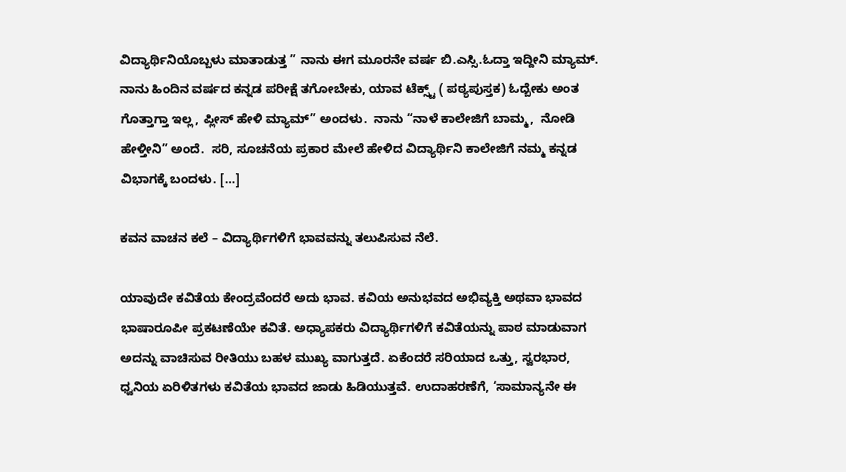ವಿದ್ಯಾರ್ಥಿನಿಯೊಬ್ಬಳು ಮಾತಾಡುತ್ತ ” ನಾನು ಈಗ ಮೂರನೇ ವರ್ಷ ಬಿ.ಎಸ್ಸಿ.ಓದ್ತಾ ಇದ್ದೀನಿ ಮ್ಯಾಮ್. ನಾನು ಹಿಂದಿನ ವರ್ಷದ ಕನ್ನಡ ಪರೀಕ್ಷೆ ತಗೋಬೇಕು, ಯಾವ ಟೆಕ್ಸ್ಟ್ ( ಪಠ್ಯಪುಸ್ತಕ) ಓದ್ಬೇಕು ಅಂತ ಗೊತ್ತಾಗ್ತಾ ಇಲ್ಲ, ಪ್ಲೀಸ್ ಹೇಳಿ ಮ್ಯಾಮ್” ಅಂದಳು.  ನಾನು “ನಾಳೆ ಕಾಲೇಜಿಗೆ ಬಾಮ್ಮ,  ನೋಡಿ ಹೇಳ್ತೀನಿ” ಅಂದೆ.  ಸರಿ, ಸೂಚನೆಯ ಪ್ರಕಾರ ಮೇಲೆ ಹೇಳಿದ ವಿದ್ಯಾರ್ಥಿನಿ ಕಾಲೇಜಿಗೆ ನಮ್ಮ ಕನ್ನಡ ವಿಭಾಗಕ್ಕೆ ಬಂದಳು‌. […]

ಕವನ ವಾಚನ ಕಲೆ – ವಿದ್ಯಾರ್ಥಿಗಳಿಗೆ ಭಾವವನ್ನು ತಲುಪಿಸುವ ನೆಲೆ.

ಯಾವುದೇ ಕವಿತೆಯ ಕೇಂದ್ರವೆಂದರೆ ಅದು ಭಾವ. ಕವಿಯ ಅನುಭವದ ಅಭಿವ್ಯಕ್ತಿ ಅಥವಾ ಭಾವದ ಭಾಷಾರೂಪೀ ಪ್ರಕಟಣೆಯೇ ಕವಿತೆ. ಅಧ್ಯಾಪಕರು ವಿದ್ಯಾರ್ಥಿಗಳಿಗೆ ಕವಿತೆಯನ್ನು ಪಾಠ ಮಾಡುವಾಗ ಅದನ್ನು ವಾಚಿಸುವ ರೀತಿಯು ಬಹಳ ಮುಖ್ಯ ವಾಗುತ್ತದೆ. ಏಕೆಂದರೆ ಸರಿಯಾದ ಒತ್ತು, ಸ್ವರಭಾರ, ಧ್ವನಿಯ ಏರಿಳಿತಗಳು ಕವಿತೆಯ ಭಾವದ ಜಾಡು ಹಿಡಿಯುತ್ತವೆ. ಉದಾಹರಣೆಗೆ, ‘ಸಾಮಾನ್ಯನೇ ಈ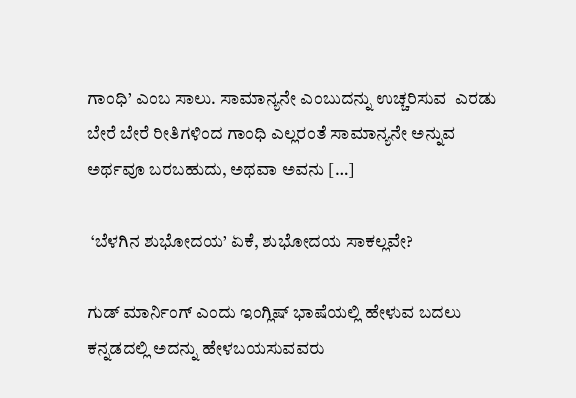ಗಾಂಧಿ’ ಎಂಬ ಸಾಲು. ಸಾಮಾನ್ಯನೇ ಎಂಬುದನ್ನು ಉಚ್ಚರಿಸುವ  ಎರಡು ಬೇರೆ ಬೇರೆ ರೀತಿಗಳಿಂದ ಗಾಂಧಿ ಎಲ್ಲರಂತೆ ಸಾಮಾನ್ಯನೇ ಅನ್ನುವ ಅರ್ಥವೂ‌ ಬರಬಹುದು, ಅಥವಾ ಅವನು […]

 ‘ಬೆಳಗಿನ ಶುಭೋದಯ’ ಏಕೆ, ಶುಭೋದಯ ಸಾಕಲ್ಲವೇ?

ಗುಡ್ ಮಾರ್ನಿಂಗ್ ಎಂದು ಇಂಗ್ಲಿಷ್ ಭಾಷೆಯಲ್ಲಿ ಹೇಳುವ ಬದಲು  ಕನ್ನಡದಲ್ಲಿ ಅದನ್ನು ಹೇಳಬಯಸುವವರು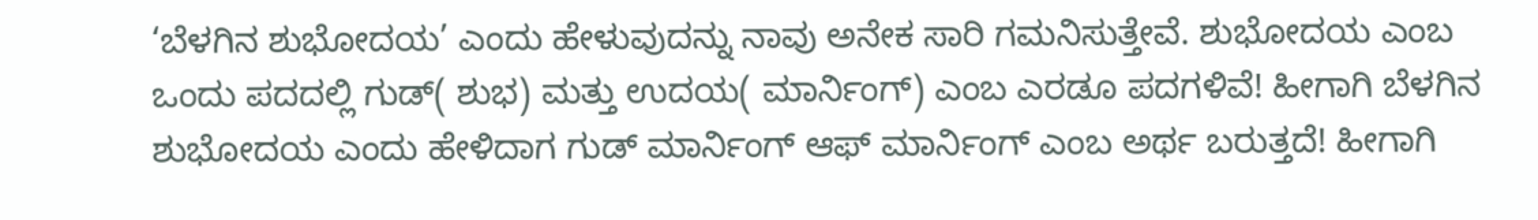‘ಬೆಳಗಿನ ಶುಭೋದಯ’ ಎಂದು ಹೇಳುವುದನ್ನು ನಾವು ಅನೇಕ ಸಾರಿ ಗಮನಿಸುತ್ತೇವೆ. ಶುಭೋದಯ ಎಂಬ ಒಂದು ಪದದಲ್ಲಿ ಗುಡ್( ಶುಭ) ಮತ್ತು ಉದಯ( ಮಾರ್ನಿಂಗ್) ಎಂಬ ಎರಡೂ ಪದಗಳಿವೆ! ಹೀಗಾಗಿ ಬೆಳಗಿನ ಶುಭೋದಯ ಎಂದು ಹೇಳಿದಾಗ ಗುಡ್ ಮಾರ್ನಿಂಗ್ ಆಫ್ ಮಾರ್ನಿಂಗ್ ಎಂಬ ಅರ್ಥ ಬರುತ್ತದೆ! ಹೀಗಾಗಿ‌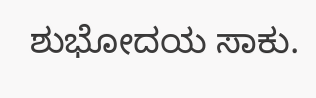ಶುಭೋದಯ ಸಾಕು.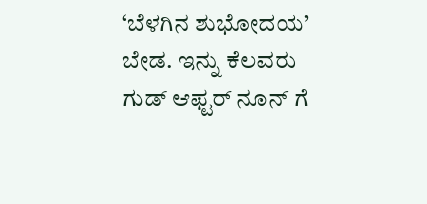‘ಬೆಳಗಿನ ಶುಭೋದಯ’ ಬೇಡ. ಇನ್ನು ಕೆಲವರು ಗುಡ್ ಆಫ್ಟರ್ ನೂನ್ ಗೆ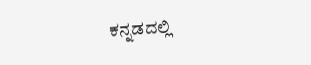ಕನ್ನಡದಲ್ಲಿ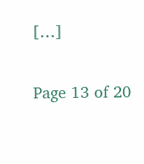[…]

Page 13 of 20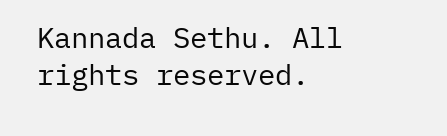Kannada Sethu. All rights reserved.